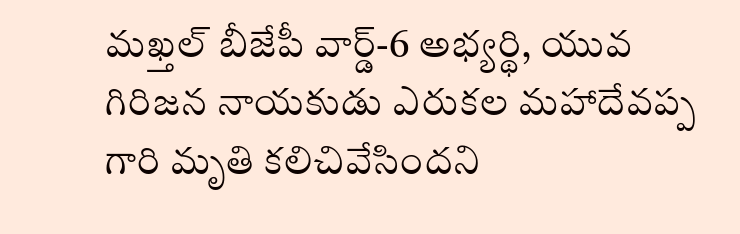మఖ్తల్ బీజేపీ వార్డ్-6 అభ్యర్థి, యువ గిరిజన నాయకుడు ఎరుకల మహాదేవప్ప గారి మృతి కలిచివేసిందని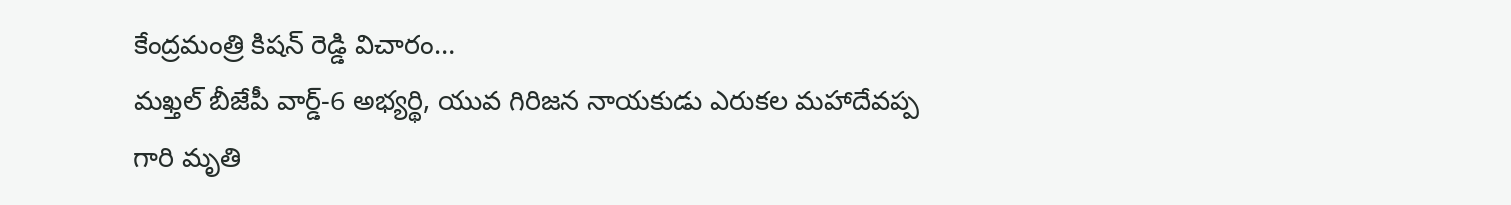కేంద్రమంత్రి కిషన్ రెడ్డి విచారం…
మఖ్తల్ బీజేపీ వార్డ్-6 అభ్యర్థి, యువ గిరిజన నాయకుడు ఎరుకల మహాదేవప్ప గారి మృతి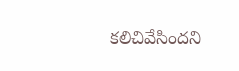కలిచివేసిందని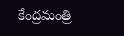కేంద్రమంత్రి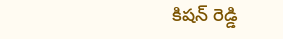కిషన్ రెడ్డి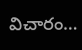విచారం…